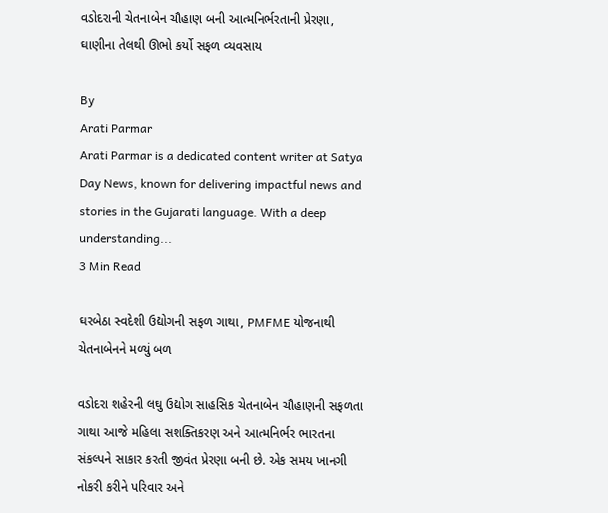વડોદરાની ચેતનાબેન ચૌહાણ બની આત્મનિર્ભરતાની પ્રેરણા, ઘાણીના તેલથી ઊભો કર્યો સફળ વ્યવસાય

By
Arati Parmar
Arati Parmar is a dedicated content writer at Satya Day News, known for delivering impactful news and stories in the Gujarati language. With a deep understanding...
3 Min Read

ઘરબેઠા સ્વદેશી ઉદ્યોગની સફળ ગાથા, PMFME યોજનાથી ચેતનાબેનને મળ્યું બળ

વડોદરા શહેરની લઘુ ઉદ્યોગ સાહસિક ચેતનાબેન ચૌહાણની સફળતા ગાથા આજે મહિલા સશક્તિકરણ અને આત્મનિર્ભર ભારતના સંકલ્પને સાકાર કરતી જીવંત પ્રેરણા બની છે. એક સમય ખાનગી નોકરી કરીને પરિવાર અને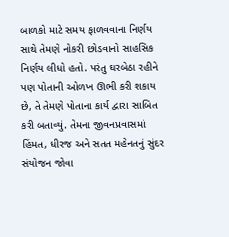બાળકો માટે સમય ફાળવવાના નિર્ણય સાથે તેમણે નોકરી છોડવાનો સાહસિક નિર્ણય લીધો હતો. પરંતુ ઘરબેઠા રહીને પણ પોતાની ઓળખ ઊભી કરી શકાય છે, તે તેમણે પોતાના કાર્ય દ્વારા સાબિત કરી બતાવ્યું. તેમના જીવનપ્રવાસમાં હિંમત, ધીરજ અને સતત મહેનતનું સુંદર સંયોજન જોવા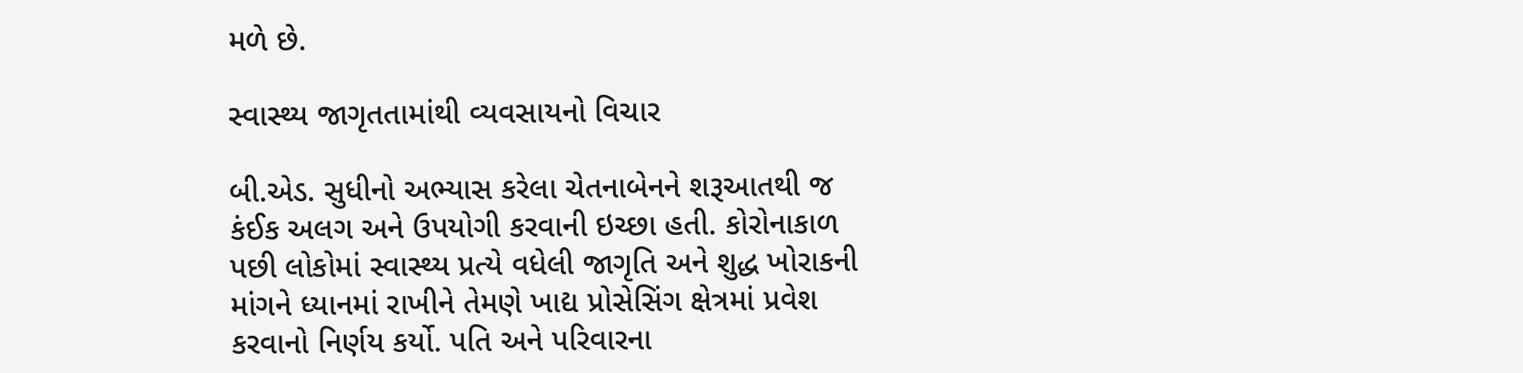મળે છે.

સ્વાસ્થ્ય જાગૃતતામાંથી વ્યવસાયનો વિચાર

બી.એડ. સુધીનો અભ્યાસ કરેલા ચેતનાબેનને શરૂઆતથી જ કંઈક અલગ અને ઉપયોગી કરવાની ઇચ્છા હતી. કોરોનાકાળ પછી લોકોમાં સ્વાસ્થ્ય પ્રત્યે વધેલી જાગૃતિ અને શુદ્ધ ખોરાકની માંગને ધ્યાનમાં રાખીને તેમણે ખાદ્ય પ્રોસેસિંગ ક્ષેત્રમાં પ્રવેશ કરવાનો નિર્ણય કર્યો. પતિ અને પરિવારના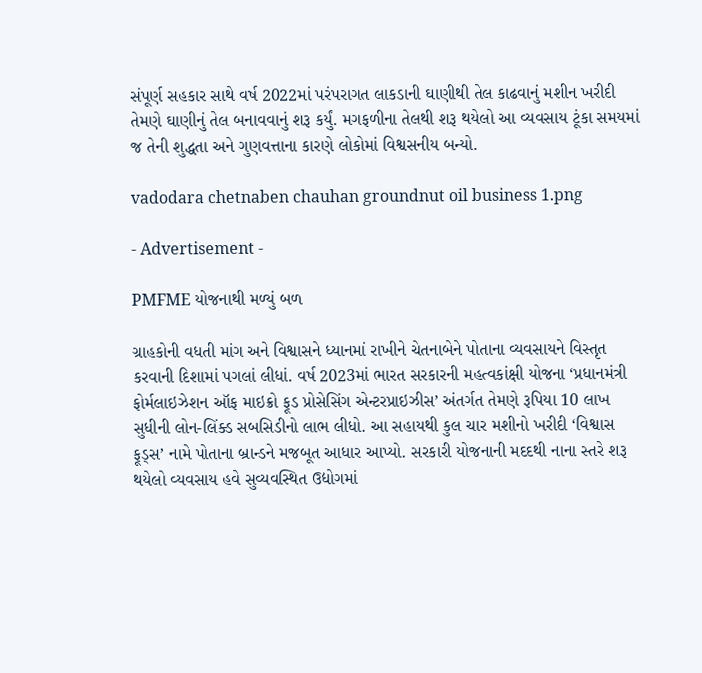સંપૂર્ણ સહકાર સાથે વર્ષ 2022માં પરંપરાગત લાકડાની ઘાણીથી તેલ કાઢવાનું મશીન ખરીદી તેમણે ઘાણીનું તેલ બનાવવાનું શરૂ કર્યું. મગફળીના તેલથી શરૂ થયેલો આ વ્યવસાય ટૂંકા સમયમાં જ તેની શુદ્ધતા અને ગુણવત્તાના કારણે લોકોમાં વિશ્વસનીય બન્યો.

vadodara chetnaben chauhan groundnut oil business 1.png

- Advertisement -

PMFME યોજનાથી મળ્યું બળ

ગ્રાહકોની વધતી માંગ અને વિશ્વાસને ધ્યાનમાં રાખીને ચેતનાબેને પોતાના વ્યવસાયને વિસ્તૃત કરવાની દિશામાં પગલાં લીધાં. વર્ષ 2023માં ભારત સરકારની મહત્વકાંક્ષી યોજના ‘પ્રધાનમંત્રી ફોર્મલાઇઝેશન ઑફ માઇક્રો ફૂડ પ્રોસેસિંગ એન્ટરપ્રાઇઝીસ’ અંતર્ગત તેમણે રૂપિયા 10 લાખ સુધીની લોન-લિંક્ડ સબસિડીનો લાભ લીધો. આ સહાયથી કુલ ચાર મશીનો ખરીદી ‘વિશ્વાસ ફૂડ્સ’ નામે પોતાના બ્રાન્ડને મજબૂત આધાર આપ્યો. સરકારી યોજનાની મદદથી નાના સ્તરે શરૂ થયેલો વ્યવસાય હવે સુવ્યવસ્થિત ઉદ્યોગમાં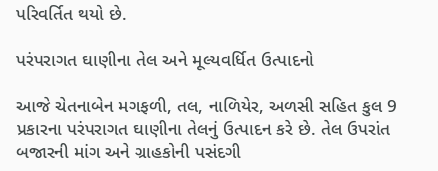પરિવર્તિત થયો છે.

પરંપરાગત ઘાણીના તેલ અને મૂલ્યવર્ધિત ઉત્પાદનો

આજે ચેતનાબેન મગફળી, તલ, નાળિયેર, અળસી સહિત કુલ 9 પ્રકારના પરંપરાગત ઘાણીના તેલનું ઉત્પાદન કરે છે. તેલ ઉપરાંત બજારની માંગ અને ગ્રાહકોની પસંદગી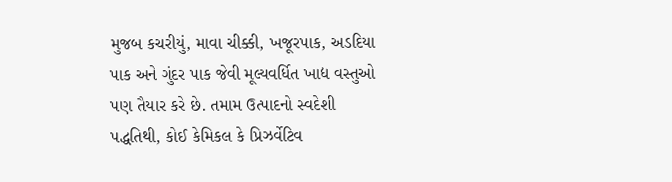મુજબ કચરીયું, માવા ચીક્કી, ખજૂરપાક, અડદિયા પાક અને ગુંદર પાક જેવી મૂલ્યવર્ધિત ખાદ્ય વસ્તુઓ પણ તૈયાર કરે છે. તમામ ઉત્પાદનો સ્વદેશી પદ્ધતિથી, કોઈ કેમિકલ કે પ્રિઝર્વેટિવ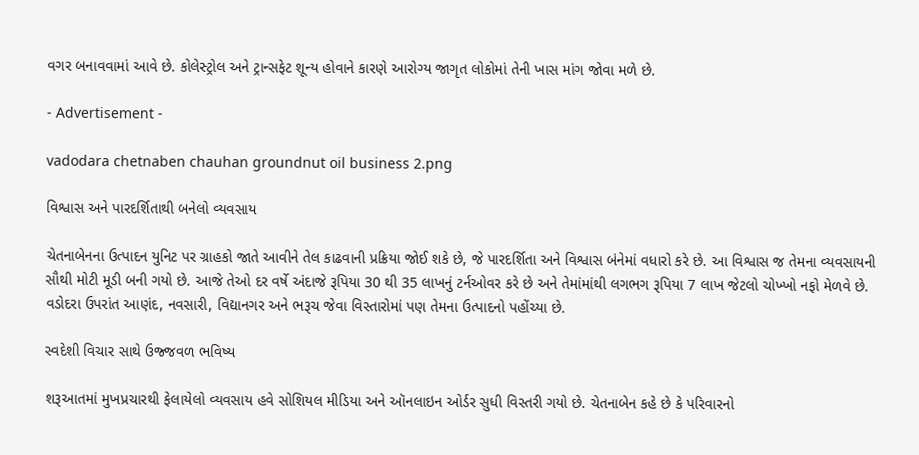વગર બનાવવામાં આવે છે. કોલેસ્ટ્રોલ અને ટ્રાન્સફેટ શૂન્ય હોવાને કારણે આરોગ્ય જાગૃત લોકોમાં તેની ખાસ માંગ જોવા મળે છે.

- Advertisement -

vadodara chetnaben chauhan groundnut oil business 2.png

વિશ્વાસ અને પારદર્શિતાથી બનેલો વ્યવસાય

ચેતનાબેનના ઉત્પાદન યુનિટ પર ગ્રાહકો જાતે આવીને તેલ કાઢવાની પ્રક્રિયા જોઈ શકે છે, જે પારદર્શિતા અને વિશ્વાસ બંનેમાં વધારો કરે છે. આ વિશ્વાસ જ તેમના વ્યવસાયની સૌથી મોટી મૂડી બની ગયો છે. આજે તેઓ દર વર્ષે અંદાજે રૂપિયા 30 થી 35 લાખનું ટર્નઓવર કરે છે અને તેમાંમાંથી લગભગ રૂપિયા 7 લાખ જેટલો ચોખ્ખો નફો મેળવે છે. વડોદરા ઉપરાંત આણંદ, નવસારી, વિદ્યાનગર અને ભરૂચ જેવા વિસ્તારોમાં પણ તેમના ઉત્પાદનો પહોંચ્યા છે.

સ્વદેશી વિચાર સાથે ઉજ્જવળ ભવિષ્ય

શરૂઆતમાં મુખપ્રચારથી ફેલાયેલો વ્યવસાય હવે સોશિયલ મીડિયા અને ઑનલાઇન ઓર્ડર સુધી વિસ્તરી ગયો છે. ચેતનાબેન કહે છે કે પરિવારનો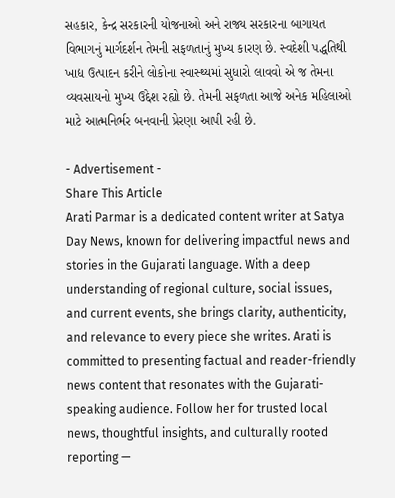સહકાર, કેન્દ્ર સરકારની યોજનાઓ અને રાજ્ય સરકારના બાગાયત વિભાગનું માર્ગદર્શન તેમની સફળતાનું મુખ્ય કારણ છે. સ્વદેશી પદ્ધતિથી ખાદ્ય ઉત્પાદન કરીને લોકોના સ્વાસ્થ્યમાં સુધારો લાવવો એ જ તેમના વ્યવસાયનો મુખ્ય ઉદ્દેશ રહ્યો છે. તેમની સફળતા આજે અનેક મહિલાઓ માટે આત્મનિર્ભર બનવાની પ્રેરણા આપી રહી છે.

- Advertisement -
Share This Article
Arati Parmar is a dedicated content writer at Satya Day News, known for delivering impactful news and stories in the Gujarati language. With a deep understanding of regional culture, social issues, and current events, she brings clarity, authenticity, and relevance to every piece she writes. Arati is committed to presenting factual and reader-friendly news content that resonates with the Gujarati-speaking audience. Follow her for trusted local news, thoughtful insights, and culturally rooted reporting —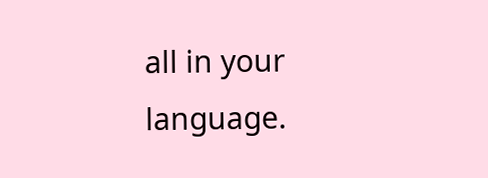all in your language.